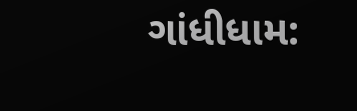ગાંધીધામ: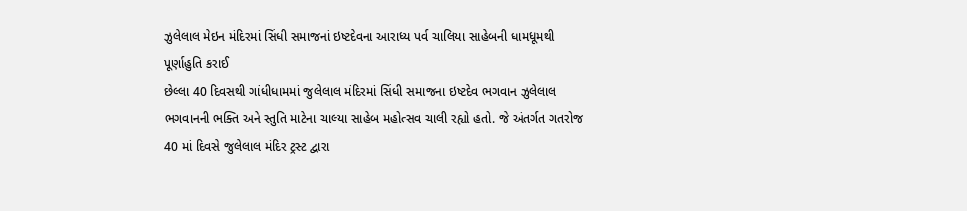ઝુલેલાલ મેઇન મંદિરમાં સિંધી સમાજનાં ઇષ્ટદેવના આરાધ્ય પર્વ ચાલિયા સાહેબની ધામધૂમથી પૂર્ણાહુતિ કરાઈ
છેલ્લા 40 દિવસથી ગાંધીધામમાં જુલેલાલ મંદિરમાં સિંધી સમાજના ઇષ્ટદેવ ભગવાન ઝુલેલાલ ભગવાનની ભક્તિ અને સ્તુતિ માટેના ચાલ્યા સાહેબ મહોત્સવ ચાલી રહ્યો હતો. જે અંતર્ગત ગતરોજ 40 માં દિવસે જુલેલાલ મંદિર ટ્રસ્ટ દ્વારા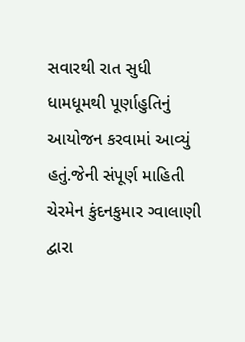સવારથી રાત સુધી ધામધૂમથી પૂર્ણાહુતિનું આયોજન કરવામાં આવ્યું હતું.જેની સંપૂર્ણ માહિતી ચેરમેન કુંદનકુમાર ગ્વાલાણી દ્વારા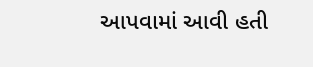આપવામાં આવી હતી